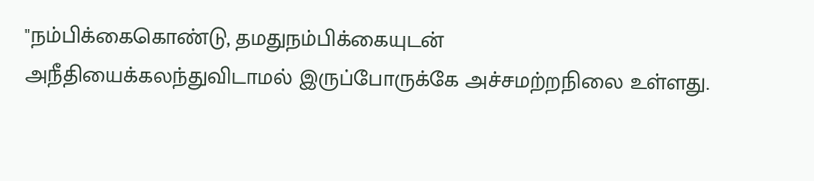"நம்பிக்கைகொண்டு, தமதுநம்பிக்கையுடன் அநீதியைக்கலந்துவிடாமல் இருப்போருக்கே அச்சமற்றநிலை உள்ளது.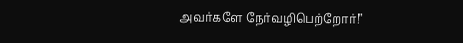அவர்களே நேர்வழிபெற்றோர்!"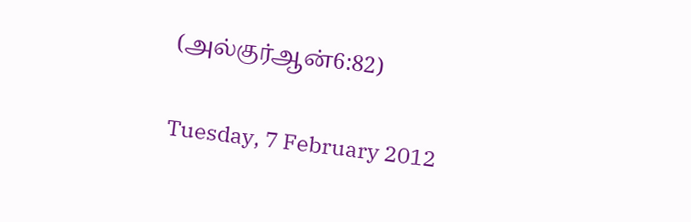(அல்குர்ஆன்6:82)

Tuesday, 7 February 2012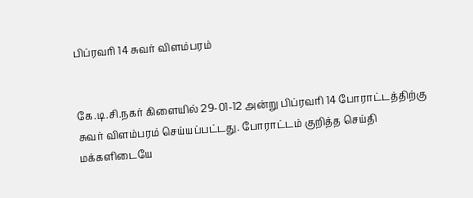பிப்ரவரி 14 சுவர் விளம்பரம்


கே.டி.சி.நகர் கிளையில் 29-01-12 அன்று பிப்ரவரி 14 போராட்டத்திற்கு சுவர் விளம்பரம் செய்யப்பட்டது. போராட்டம் குறித்த செய்தி மக்களிடையே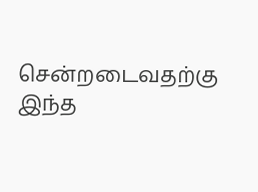சென்றடைவதற்கு இந்த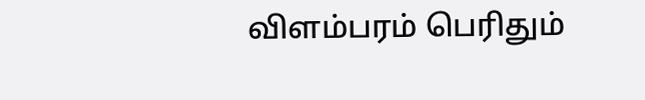விளம்பரம் பெரிதும்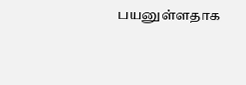பயனுள்ளதாக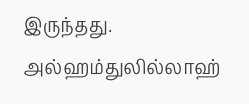இருந்தது. அல்ஹம்துலில்லாஹ்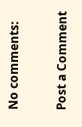No comments:

Post a Comment